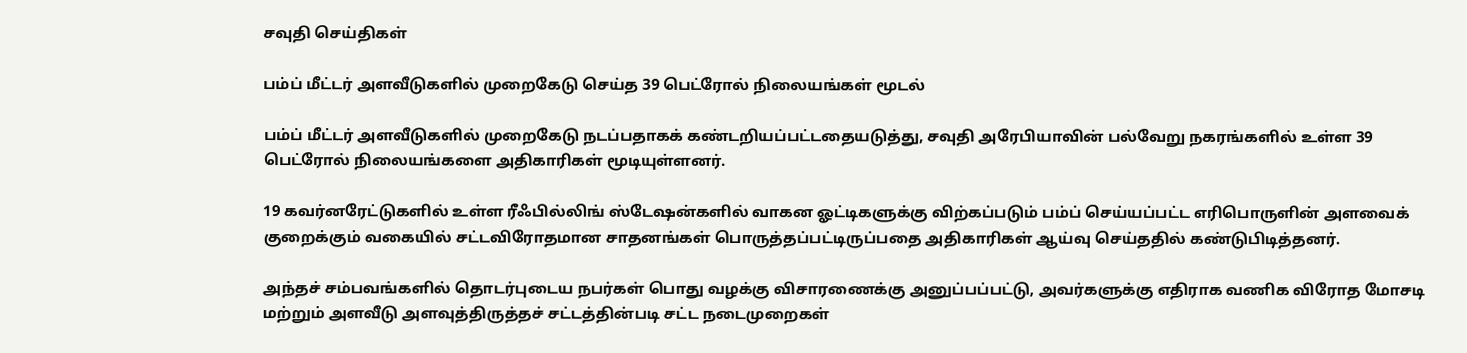சவுதி செய்திகள்

பம்ப் மீட்டர் அளவீடுகளில் முறைகேடு செய்த 39 பெட்ரோல் நிலையங்கள் மூடல்

பம்ப் மீட்டர் அளவீடுகளில் முறைகேடு நடப்பதாகக் கண்டறியப்பட்டதையடுத்து, சவுதி அரேபியாவின் பல்வேறு நகரங்களில் உள்ள 39 பெட்ரோல் நிலையங்களை அதிகாரிகள் மூடியுள்ளனர்.

19 கவர்னரேட்டுகளில் உள்ள ரீஃபில்லிங் ஸ்டேஷன்களில் வாகன ஓட்டிகளுக்கு விற்கப்படும் பம்ப் செய்யப்பட்ட எரிபொருளின் அளவைக் குறைக்கும் வகையில் சட்டவிரோதமான சாதனங்கள் பொருத்தப்பட்டிருப்பதை அதிகாரிகள் ஆய்வு செய்ததில் கண்டுபிடித்தனர்.

அந்தச் சம்பவங்களில் தொடர்புடைய நபர்கள் பொது வழக்கு விசாரணைக்கு அனுப்பப்பட்டு, அவர்களுக்கு எதிராக வணிக விரோத மோசடி மற்றும் அளவீடு அளவுத்திருத்தச் சட்டத்தின்படி சட்ட நடைமுறைகள்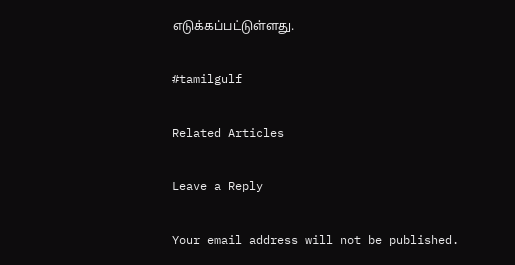எடுக்கப்பட்டுள்ளது.

#tamilgulf

Related Articles

Leave a Reply

Your email address will not be published.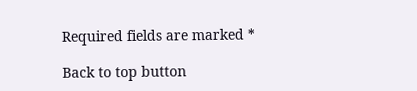Required fields are marked *

Back to top button